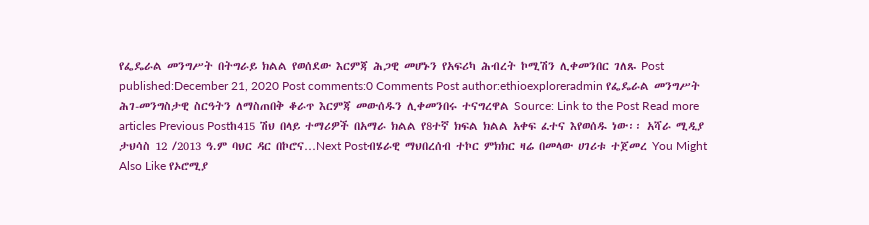የፌዴራል መንግሥት በትግራይ ክልል የወሰደው እርምጃ ሕጋዊ መሆኑን የአፍሪካ ሕብረት ኮሚሽን ሊቀመንበር ገለጹ Post published:December 21, 2020 Post comments:0 Comments Post author:ethioexploreradmin የፌዴራል መንግሥት ሕገ-መንግስታዊ ስርዓትን ለማስጠበቅ ቆራጥ እርምጃ መውሰዱን ሊቀመንበሩ ተናግረዋል Source: Link to the Post Read more articles Previous Postከ415 ሽህ በላይ ተማሪዎች በአማራ ክልል የ8ተኛ ክፍል ክልል አቀፍ ፈተና እየወሰዱ ነው፡፡ አሻራ ሚዲያ ታህሳስ 12 /2013 ዓ.ም ባህር ዳር በኮሮና…Next Postብሄራዊ ማህበረሰብ ተኮር ምክክር ዛሬ በመላው ሀገሪቱ ተጀመረ You Might Also Like የኦሮሚያ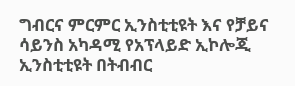ግብርና ምርምር ኢንስቲቲዩት እና የቻይና ሳይንስ አካዳሚ የአፕላይድ ኢኮሎጂ ኢንስቲቲዩት በትብብር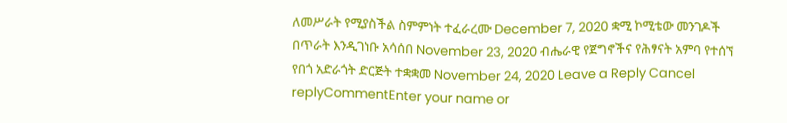ለመሥራት የሚያስችል ስምምነት ተፈራረሙ December 7, 2020 ቋሚ ኮሚቴው መንገዶች በጥራት እንዲገነቡ አሳሰበ November 23, 2020 ብሔራዊ የጀግኖችና የሕፃናት አምባ የተሰኘ የበጎ አድራጎት ድርጅት ተቋቋመ November 24, 2020 Leave a Reply Cancel replyCommentEnter your name or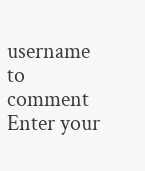username to comment Enter your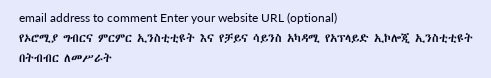email address to comment Enter your website URL (optional)
የኦሮሚያ ግብርና ምርምር ኢንስቲቲዩት እና የቻይና ሳይንስ አካዳሚ የአፕላይድ ኢኮሎጂ ኢንስቲቲዩት በትብብር ለመሥራት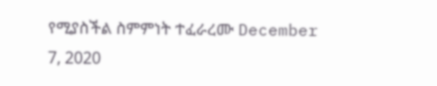የሚያስችል ስምምነት ተፈራረሙ December 7, 2020